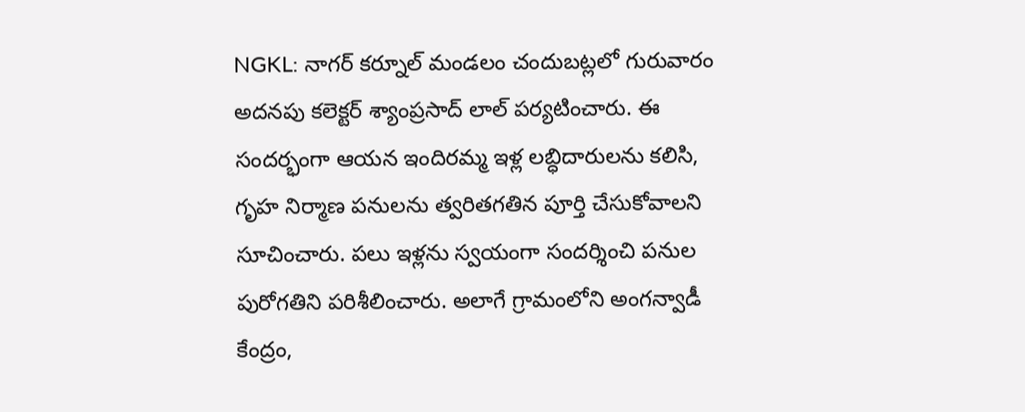NGKL: నాగర్ కర్నూల్ మండలం చందుబట్లలో గురువారం అదనపు కలెక్టర్ శ్యాంప్రసాద్ లాల్ పర్యటించారు. ఈ సందర్భంగా ఆయన ఇందిరమ్మ ఇళ్ల లబ్ధిదారులను కలిసి, గృహ నిర్మాణ పనులను త్వరితగతిన పూర్తి చేసుకోవాలని సూచించారు. పలు ఇళ్లను స్వయంగా సందర్శించి పనుల పురోగతిని పరిశీలించారు. అలాగే గ్రామంలోని అంగన్వాడీ కేంద్రం,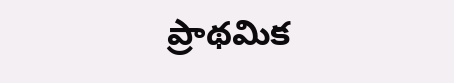ప్రాథమిక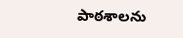పాఠశాలను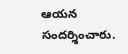ఆయన సందర్శించారు.